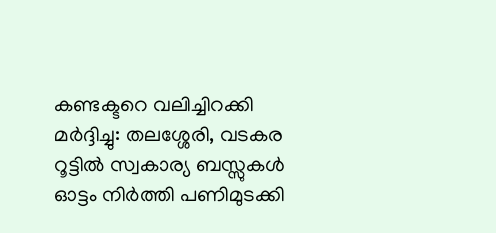കണ്ടക്ടറെ വലിച്ചിറക്കി മർദ്ദിച്ചു: തലശ്ശേരി, വടകര റൂട്ടിൽ സ്വകാര്യ ബസ്സുകൾ ഓട്ടം നിർത്തി പണിമുടക്കി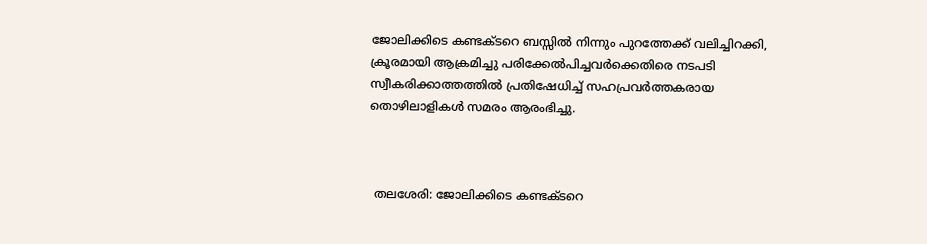ജോലിക്കിടെ കണ്ടക്ടറെ ബസ്സിൽ നിന്നും പുറത്തേക്ക് വലിച്ചിറക്കി, ക്രൂരമായി ആക്രമിച്ചു പരിക്കേൽപിച്ചവർക്കെതിരെ നടപടി സ്വീകരിക്കാത്തത്തിൽ പ്രതിഷേധിച്ച് സഹപ്രവർത്തകരായ തൊഴിലാളികൾ സമരം ആരംഭിച്ചു.



 തലശേരി: ജോലിക്കിടെ കണ്ടക്ടറെ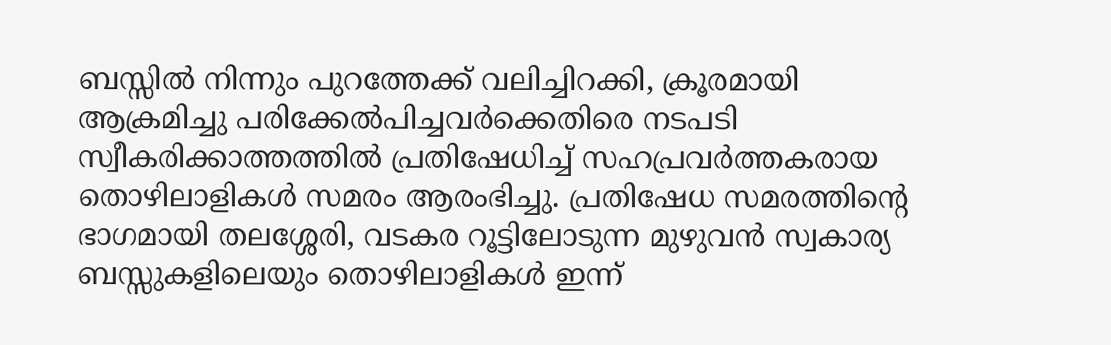ബസ്സിൽ നിന്നും പുറത്തേക്ക് വലിച്ചിറക്കി, ക്രൂരമായി ആക്രമിച്ചു പരിക്കേൽപിച്ചവർക്കെതിരെ നടപടി സ്വീകരിക്കാത്തത്തിൽ പ്രതിഷേധിച്ച് സഹപ്രവർത്തകരായ തൊഴിലാളികൾ സമരം ആരംഭിച്ചു. പ്രതിഷേധ സമരത്തിന്റെ ഭാഗമായി തലശ്ശേരി, വടകര റൂട്ടിലോടുന്ന മുഴുവൻ സ്വകാര്യ ബസ്സുകളിലെയും തൊഴിലാളികൾ ഇന്ന്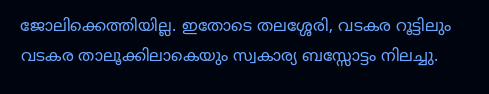ജോലിക്കെത്തിയില്ല. ഇതോടെ തലശ്ശേരി, വടകര റൂട്ടിലും വടകര താലൂക്കിലാകെയും സ്വകാര്യ ബസ്സോട്ടം നിലച്ചു.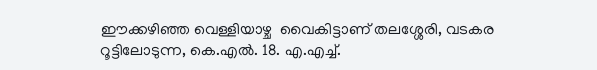ഈക്കഴിഞ്ഞ വെള്ളിയാഴ്ച  വൈകിട്ടാണ് തലശ്ശേരി, വടകര റൂട്ടിലോടുന്ന, കെ.എൽ. 18. എ.എച്ച്.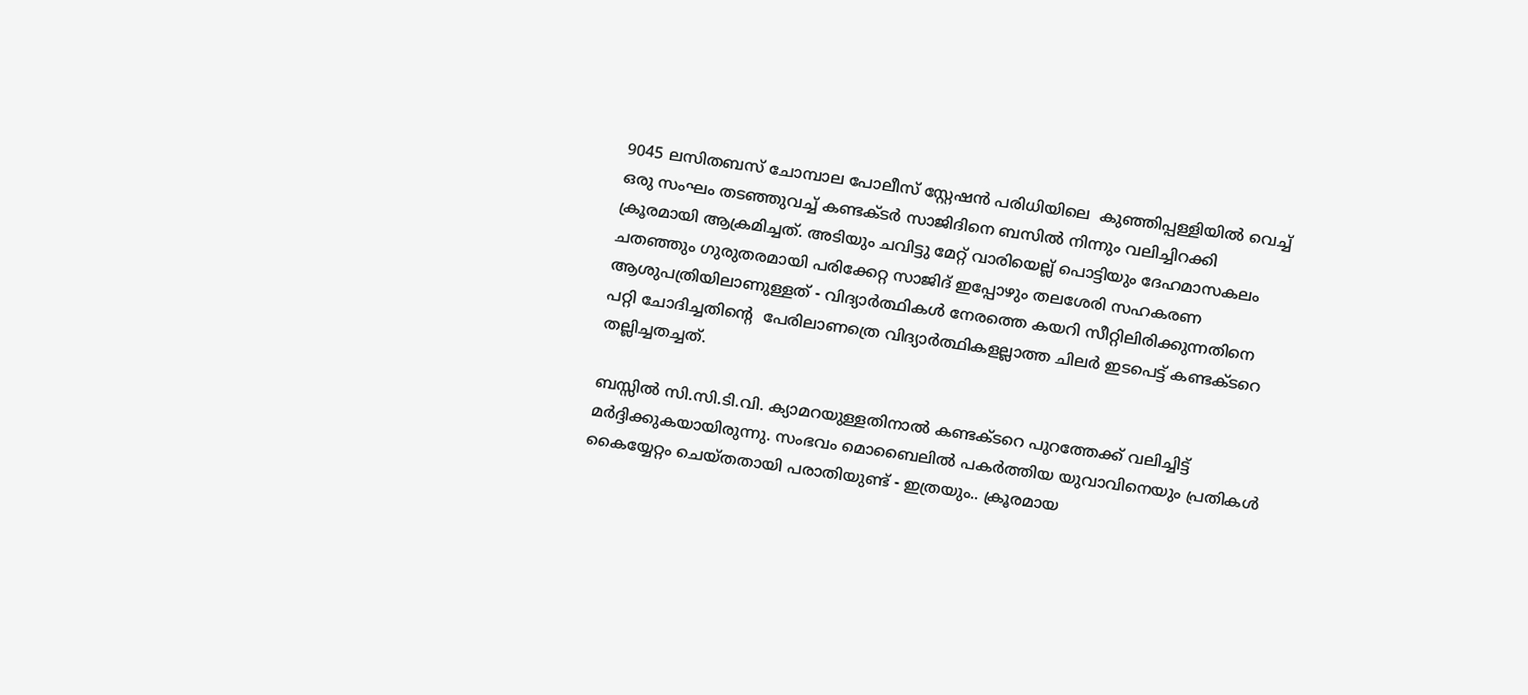9045 ലസിതബസ് ചോമ്പാല പോലീസ് സ്റ്റേഷൻ പരിധിയിലെ  കുഞ്ഞിപ്പള്ളിയിൽ വെച്ച് ഒരു സംഘം തടഞ്ഞുവച്ച് കണ്ടക്ടർ സാജിദിനെ ബസിൽ നിന്നും വലിച്ചിറക്കി ക്രൂരമായി ആക്രമിച്ചത്. അടിയും ചവിട്ടു മേറ്റ് വാരിയെല്ല് പൊട്ടിയും ദേഹമാസകലം ചതഞ്ഞും ഗുരുതരമായി പരിക്കേറ്റ സാജിദ് ഇപ്പോഴും തലശേരി സഹകരണ ആശുപത്രിയിലാണുള്ളത് - വിദ്യാർത്ഥികൾ നേരത്തെ കയറി സീറ്റിലിരിക്കുന്നതിനെ പറ്റി ചോദിച്ചതിന്റെ  പേരിലാണത്രെ വിദ്യാർത്ഥികളല്ലാത്ത ചിലർ ഇടപെട്ട് കണ്ടക്ടറെ തല്ലിച്ചതച്ചത്.

ബസ്സിൽ സി.സി.ടി.വി. ക്യാമറയുള്ളതിനാൽ കണ്ടക്ടറെ പുറത്തേക്ക് വലിച്ചിട്ട് മർദ്ദിക്കുകയായിരുന്നു. സംഭവം മൊബൈലിൽ പകർത്തിയ യുവാവിനെയും പ്രതികൾ കൈയ്യേറ്റം ചെയ്തതായി പരാതിയുണ്ട് - ഇത്രയും.. ക്രൂരമായ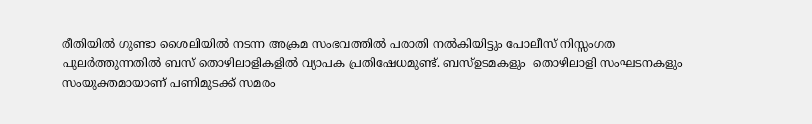രീതിയിൽ ഗുണ്ടാ ശൈലിയിൽ നടന്ന അക്രമ സംഭവത്തിൽ പരാതി നൽകിയിട്ടും പോലീസ് നിസ്സംഗത പുലർത്തുന്നതിൽ ബസ് തൊഴിലാളികളിൽ വ്യാപക പ്രതിഷേധമുണ്ട്. ബസ്ഉടമകളും  തൊഴിലാളി സംഘടനകളും സംയുക്തമായാണ് പണിമുടക്ക് സമരം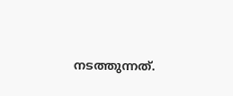നടത്തുന്നത്.